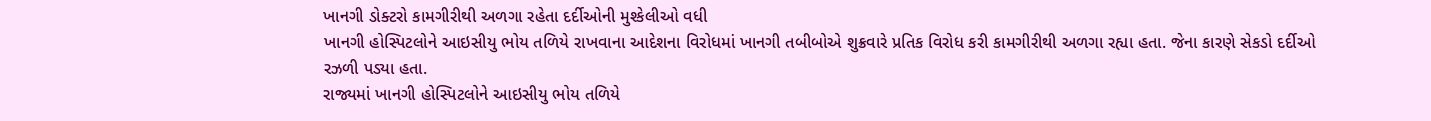ખાનગી ડોક્ટરો કામગીરીથી અળગા રહેતા દર્દીઓની મુશ્કેલીઓ વધી
ખાનગી હોસ્પિટલોને આઇસીયુ ભોય તળિયે રાખવાના આદેશના વિરોધમાં ખાનગી તબીબોએ શુક્રવારે પ્રતિક વિરોધ કરી કામગીરીથી અળગા રહ્યા હતા. જેના કારણે સેકડો દર્દીઓ રઝળી પડ્યા હતા.
રાજ્યમાં ખાનગી હોસ્પિટલોને આઇસીયુ ભોય તળિયે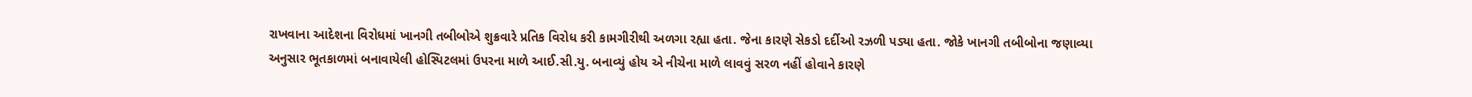રાખવાના આદેશના વિરોધમાં ખાનગી તબીબોએ શુક્રવારે પ્રતિક વિરોધ કરી કામગીરીથી અળગા રહ્યા હતા. જેના કારણે સેકડો દર્દીઓ રઝળી પડ્યા હતા. જોકે ખાનગી તબીબોના જણાવ્યા અનુસાર ભૂતકાળમાં બનાવાયેલી હોસ્પિટલમાં ઉપરના માળે આઈ.સી.યુ. બનાવ્યું હોય એ નીચેના માળે લાવવું સરળ નહીં હોવાને કારણે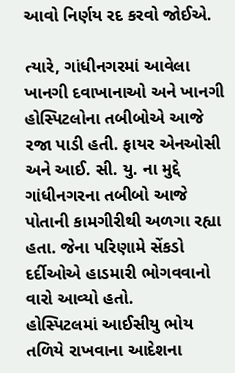આવો નિર્ણય રદ કરવો જોઈએ.

ત્યારે, ગાંધીનગરમાં આવેલા ખાનગી દવાખાનાઓ અને ખાનગી હોસ્પિટલોના તબીબોએ આજે રજા પાડી હતી. ફાયર એનઓસી અને આઈ. સી. યુ. ના મુદ્દે ગાંધીનગરના તબીબો આજે પોતાની કામગીરીથી અળગા રહ્યા હતા. જેના પરિણામે સેંકડો દર્દીઓએ હાડમારી ભોગવવાનો વારો આવ્યો હતો.
હોસ્પિટલમાં આઈસીયુ ભોય તળિયે રાખવાના આદેશના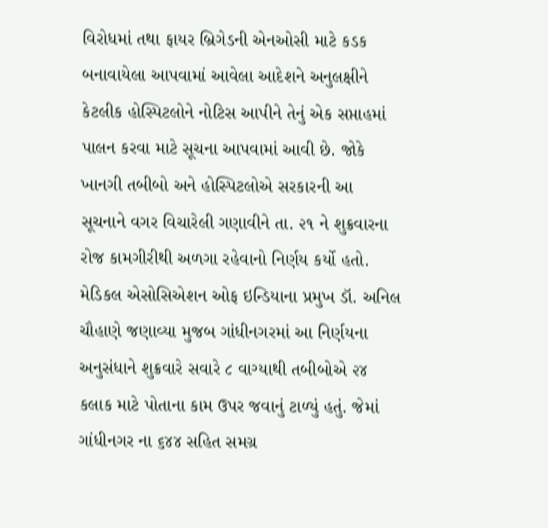વિરોધમાં તથા ફાયર બ્રિગેડની એનઓસી માટે કડક બનાવાયેલા આપવામાં આવેલા આદેશને અનુલક્ષીને કેટલીક હોસ્પિટલોને નોટિસ આપીને તેનું એક સપ્તાહમાં પાલન કરવા માટે સૂચના આપવામાં આવી છે. જોકે ખાનગી તબીબો અને હોસ્પિટલોએ સરકારની આ સૂચનાને વગર વિચારેલી ગણાવીને તા. ૨૧ ને શુક્રવારના રોજ કામગીરીથી અળગા રહેવાનો નિર્ણય કર્યો હતો.
મેડિકલ એસોસિએશન ઓફ ઇન્ડિયાના પ્રમુખ ડૉ. અનિલ ચૌહાણે જણાવ્યા મુજબ ગાંધીનગરમાં આ નિર્ણયના અનુસંધાને શુક્રવારે સવારે ૮ વાગ્યાથી તબીબોએ ૨૪ કલાક માટે પોતાના કામ ઉપર જવાનું ટાળ્યું હતું. જેમાં ગાંધીનગર ના ૬૪૪ સહિત સમગ્ર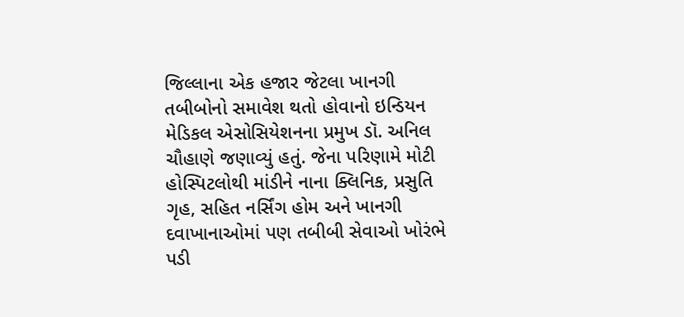જિલ્લાના એક હજાર જેટલા ખાનગી તબીબોનો સમાવેશ થતો હોવાનો ઇન્ડિયન મેડિકલ એસોસિયેશનના પ્રમુખ ડૉ. અનિલ ચૌહાણે જણાવ્યું હતું. જેના પરિણામે મોટી હોસ્પિટલોથી માંડીને નાના ક્લિનિક, પ્રસુતિ ગૃહ, સહિત નર્સિંગ હોમ અને ખાનગી દવાખાનાઓમાં પણ તબીબી સેવાઓ ખોરંભે પડી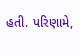હતી. પરિણામે,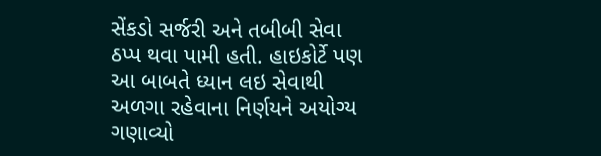સેંકડો સર્જરી અને તબીબી સેવા ઠપ્પ થવા પામી હતી. હાઇકોર્ટે પણ આ બાબતે ધ્યાન લઇ સેવાથી અળગા રહેવાના નિર્ણયને અયોગ્ય ગણાવ્યો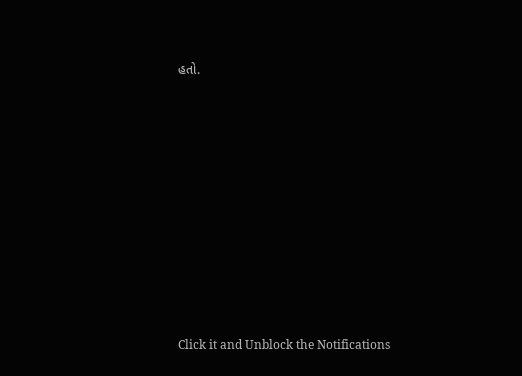હતો.












Click it and Unblock the Notifications